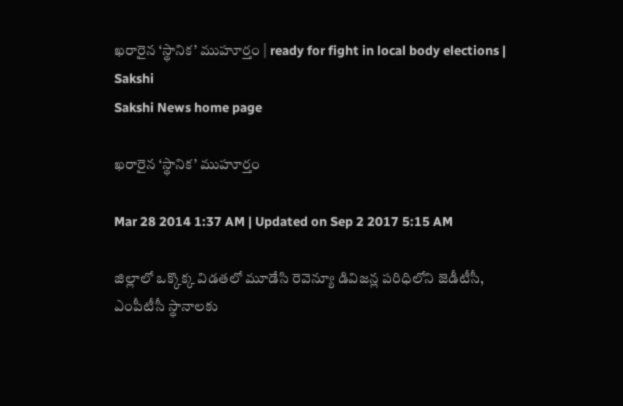ఖరారైన ‘స్థానిక’ ముహూర్తం | ready for fight in local body elections | Sakshi
Sakshi News home page

ఖరారైన ‘స్థానిక’ ముహూర్తం

Mar 28 2014 1:37 AM | Updated on Sep 2 2017 5:15 AM

జిల్లాలో ఒక్కొక్క విడతలో మూడేసి రెవెన్యూ డివిజన్ల పరిధిలోని జెడీటీసీ, ఎంపీటీసీ స్థానాలకు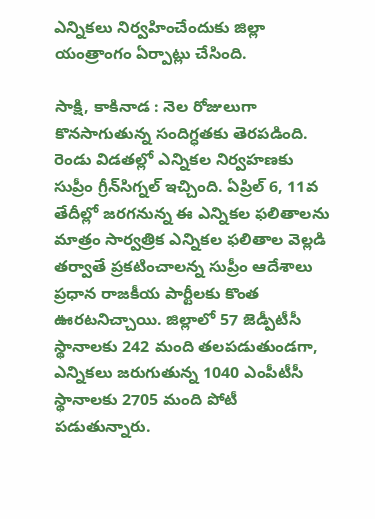ఎన్నికలు నిర్వహించేందుకు జిల్లా యంత్రాంగం ఏర్పాట్లు చేసింది.

సాక్షి, కాకినాడ : నెల రోజులుగా కొనసాగుతున్న సందిగ్ధతకు తెరపడింది. రెండు విడతల్లో ఎన్నికల నిర్వహణకు సుప్రీం గ్రీన్‌సిగ్నల్ ఇచ్చింది. ఏప్రిల్ 6, 11వ తేదీల్లో జరగనున్న ఈ ఎన్నికల ఫలితాలను మాత్రం సార్వత్రిక ఎన్నికల ఫలితాల వెల్లడి తర్వాతే ప్రకటించాలన్న సుప్రీం ఆదేశాలు ప్రధాన రాజకీయ పార్టీలకు కొంత ఊరటనిచ్చాయి. జిల్లాలో 57 జెడ్పీటీసీ స్థానాలకు 242 మంది తలపడుతుండగా, ఎన్నికలు జరుగుతున్న 1040 ఎంపీటీసీ స్థానాలకు 2705 మంది పోటీ పడుతున్నారు.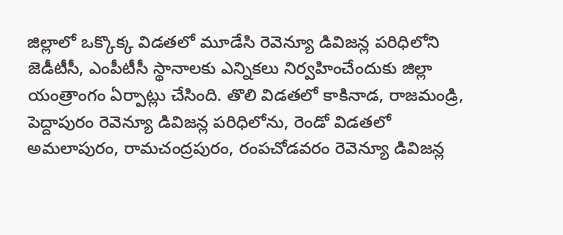జిల్లాలో ఒక్కొక్క విడతలో మూడేసి రెవెన్యూ డివిజన్ల పరిధిలోని జెడీటీసీ, ఎంపీటీసీ స్థానాలకు ఎన్నికలు నిర్వహించేందుకు జిల్లా యంత్రాంగం ఏర్పాట్లు చేసింది. తొలి విడతలో కాకినాడ, రాజమండ్రి, పెద్దాపురం రెవెన్యూ డివిజన్ల పరిధిలోను, రెండో విడతలో అమలాపురం, రామచంద్రపురం, రంపచోడవరం రెవెన్యూ డివిజన్ల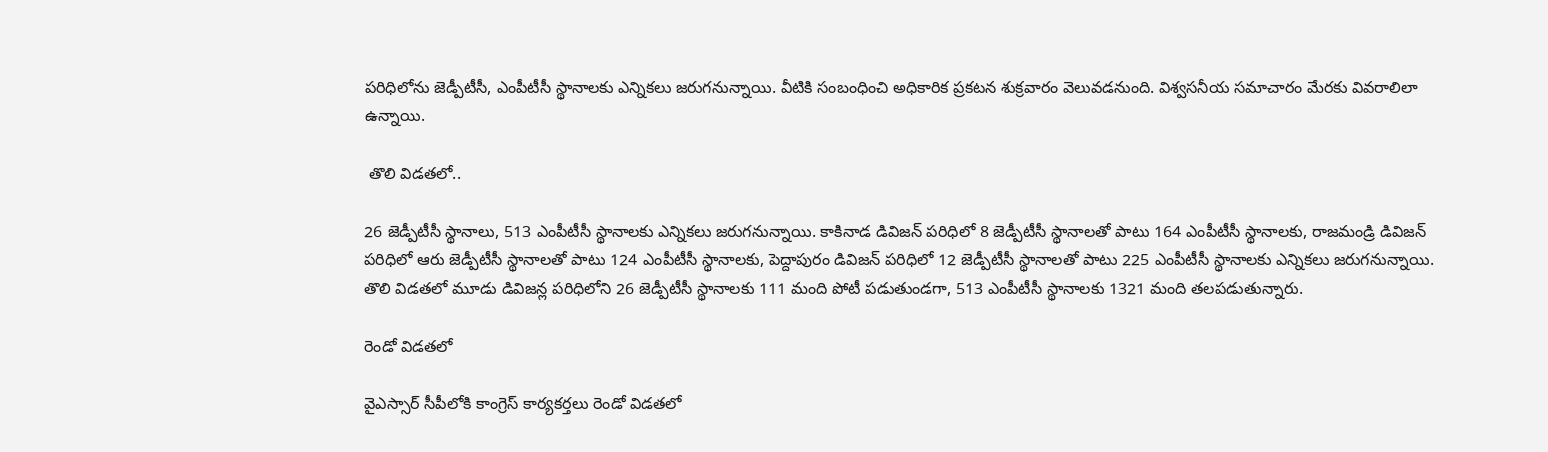పరిధిలోను జెడ్పీటీసీ, ఎంపీటీసీ స్థానాలకు ఎన్నికలు జరుగనున్నాయి. వీటికి సంబంధించి అధికారిక ప్రకటన శుక్రవారం వెలువడనుంది. విశ్వసనీయ సమాచారం మేరకు వివరాలిలా ఉన్నాయి.

 తొలి విడతలో..

26 జెడ్పీటీసీ స్థానాలు, 513 ఎంపీటీసీ స్థానాలకు ఎన్నికలు జరుగనున్నాయి. కాకినాడ డివిజన్ పరిధిలో 8 జెడ్పీటీసీ స్థానాలతో పాటు 164 ఎంపీటీసీ స్థానాలకు, రాజమండ్రి డివిజన్ పరిధిలో ఆరు జెడ్పీటీసీ స్థానాలతో పాటు 124 ఎంపీటీసీ స్థానాలకు, పెద్దాపురం డివిజన్ పరిధిలో 12 జెడ్పీటీసీ స్థానాలతో పాటు 225 ఎంపీటీసీ స్థానాలకు ఎన్నికలు జరుగనున్నాయి. తొలి విడతలో మూడు డివిజన్ల పరిధిలోని 26 జెడ్పీటీసీ స్థానాలకు 111 మంది పోటీ పడుతుండగా, 513 ఎంపీటీసీ స్థానాలకు 1321 మంది తలపడుతున్నారు.

రెండో విడతలో

వైఎస్సార్ సీపీలోకి కాంగ్రెస్ కార్యకర్తలు రెండో విడతలో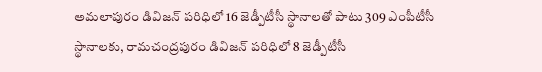అమలాపురం డివిజన్ పరిధిలో 16 జెడ్పీటీసీ స్థానాలతో పాటు 309 ఎంపీటీసీ స్థానాలకు, రామచంద్రపురం డివిజన్ పరిధిలో 8 జెడ్పీటీసీ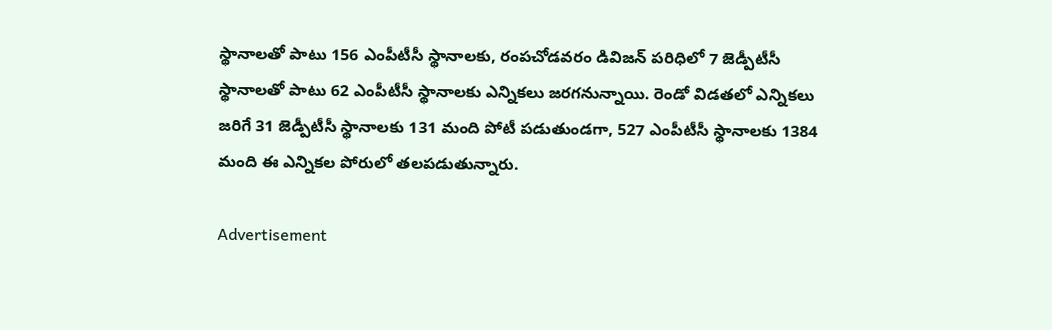స్థానాలతో పాటు 156 ఎంపీటీసీ స్థానాలకు, రంపచోడవరం డివిజన్ పరిధిలో 7 జెడ్పీటీసీ స్థానాలతో పాటు 62 ఎంపీటీసీ స్థానాలకు ఎన్నికలు జరగనున్నాయి. రెండో విడతలో ఎన్నికలు జరిగే 31 జెడ్పీటీసీ స్థానాలకు 131 మంది పోటీ పడుతుండగా, 527 ఎంపీటీసీ స్థానాలకు 1384 మంది ఈ ఎన్నికల పోరులో తలపడుతున్నారు.

Advertisement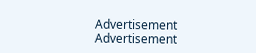Advertisement
Advertisement